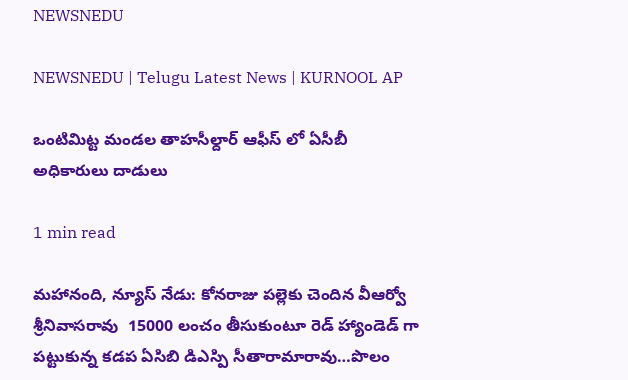NEWSNEDU

NEWSNEDU | Telugu Latest News | KURNOOL AP

ఒంటిమిట్ట మండల తాహసీల్దార్ ఆఫీస్ లో ఏసీబీ అధికారులు దాడులు

1 min read

మహానంది, న్యూస్ నేడు: కోనరాజు పల్లెకు చెందిన వీఆర్వో శ్రీనివాసరావు  15000 లంచం తీసుకుంటూ రెడ్ హ్యాండెడ్ గా పట్టుకున్న కడప ఏసిబి డిఎస్పి సీతారామారావు…పొలం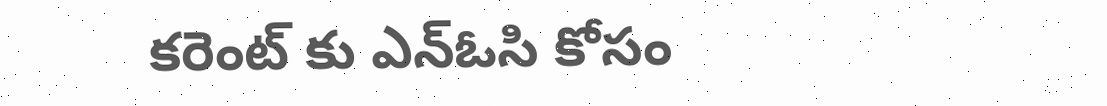కరెంట్ కు ఎన్ఓసి కోసం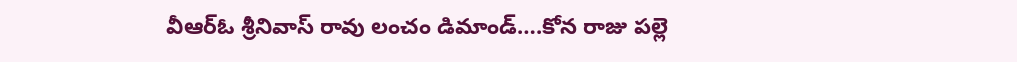వీఆర్ఓ శ్రీనివాస్ రావు లంచం డిమాండ్….కోన రాజు పల్లె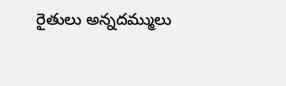రైతులు అన్నదమ్ములు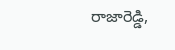రాజారెడ్డి,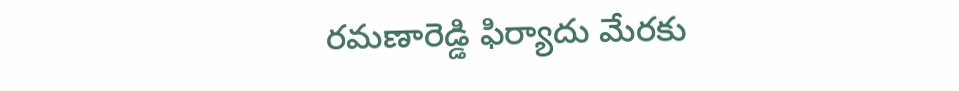రమణారెడ్డి ఫిర్యాదు మేరకు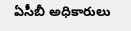ఏసీబీ అధికారులు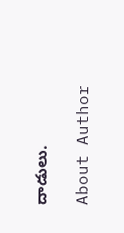దాడులు.

About Author